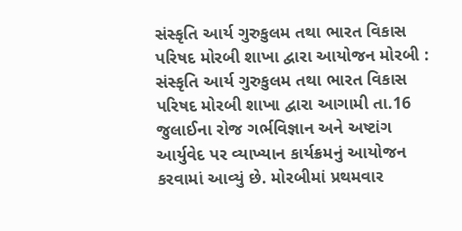સંસ્કૃતિ આર્ય ગુરુકુલમ તથા ભારત વિકાસ પરિષદ મોરબી શાખા દ્વારા આયોજન મોરબી : સંસ્કૃતિ આર્ય ગુરુકુલમ તથા ભારત વિકાસ પરિષદ મોરબી શાખા દ્વારા આગામી તા.16 જુલાઈના રોજ ગર્ભવિજ્ઞાન અને અષ્ટાંગ આર્યુવેદ પર વ્યાખ્યાન કાર્યક્રમનું આયોજન કરવામાં આવ્યું છે. મોરબીમાં પ્રથમવાર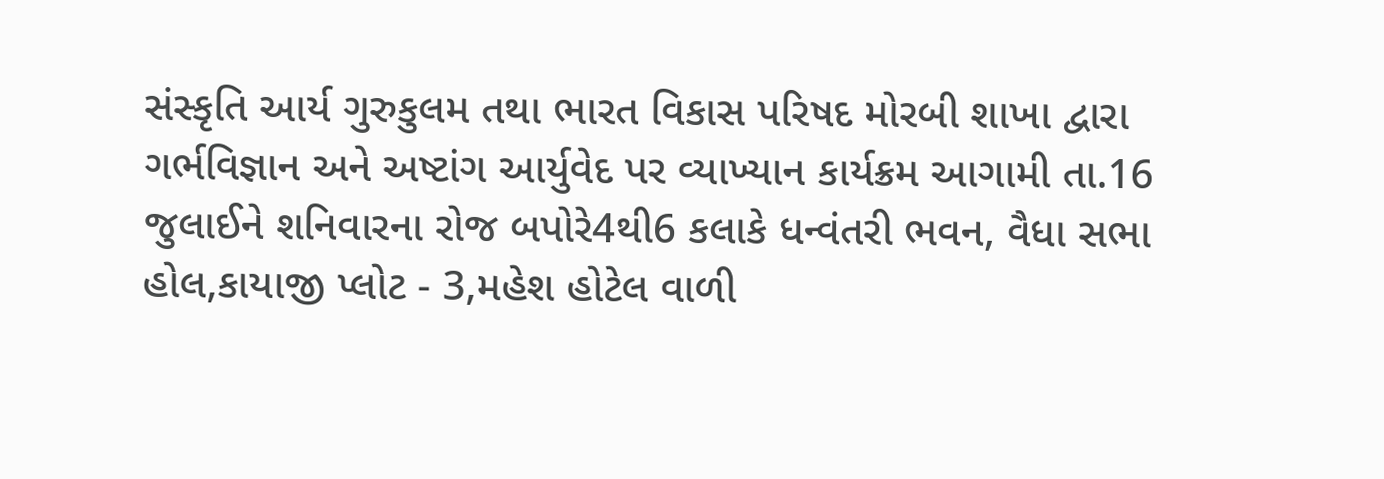સંસ્કૃતિ આર્ય ગુરુકુલમ તથા ભારત વિકાસ પરિષદ મોરબી શાખા દ્વારા ગર્ભવિજ્ઞાન અને અષ્ટાંગ આર્યુવેદ પર વ્યાખ્યાન કાર્યક્રમ આગામી તા.16 જુલાઈને શનિવારના રોજ બપોરે4થી6 કલાકે ધન્વંતરી ભવન, વૈધા સભા હોલ,કાયાજી પ્લોટ - 3,મહેશ હોટેલ વાળી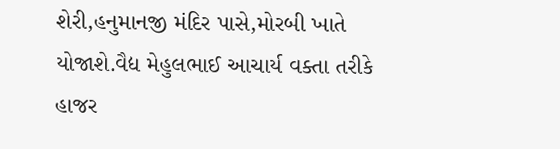શેરી,હનુમાનજી મંદિર પાસે,મોરબી ખાતે યોજાશે.વૈદ્ય મેહુલભાઈ આચાર્ય વક્તા તરીકે હાજર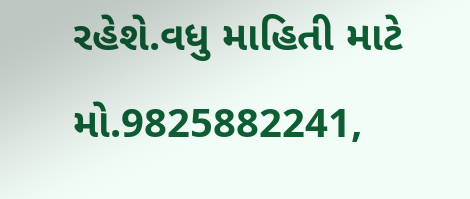રહેશે.વધુ માહિતી માટે મો.9825882241,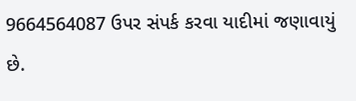9664564087 ઉપર સંપર્ક કરવા યાદીમાં જણાવાયું છે.